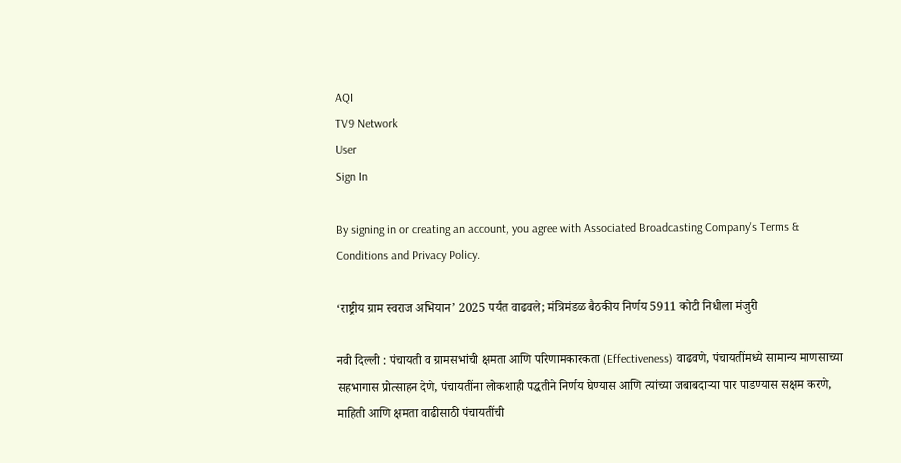AQI
TV9 Network
User
Sign In

By signing in or creating an account, you agree with Associated Broadcasting Company's Terms & Conditions and Privacy Policy.

‘राष्ट्रीय ग्राम स्वराज अभियान’ 2025 पर्यंत वाढवले; मंत्रिमंडळ बैठकीय निर्णय 5911 कोटी निधीला मंजुरी

नवी दिल्ली : पंचायती व ग्रामसभांची क्षमता आणि परिणामकारकता (Effectiveness) वाढवणे, पंचायतींमध्ये सामान्य माणसाच्या सहभागास प्रोत्साहन देणे, पंचायतींना लोकशाही पद्धतीने निर्णय घेण्यास आणि त्यांच्या जबाबदाऱ्या पार पाडण्यास सक्षम करणे, माहिती आणि क्षमता वाढीसाठी पंचायतींची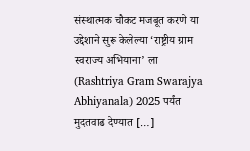संस्थात्मक चौकट मजबूत करणे या उद्देशाने सुरू केलेल्या ‘राष्ट्रीय ग्राम स्वराज्य अभियाना’ ला (Rashtriya Gram Swarajya Abhiyanala) 2025 पर्यंत मुदतवाढ देण्यात […]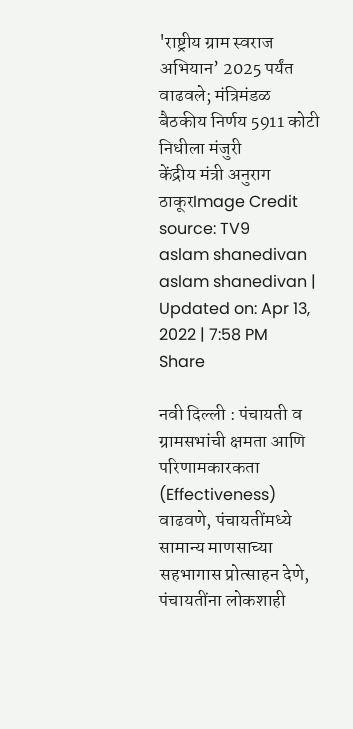'राष्ट्रीय ग्राम स्वराज अभियान’ 2025 पर्यंत वाढवले; मंत्रिमंडळ बैठकीय निर्णय 5911 कोटी निधीला मंजुरी
केंद्रीय मंत्री अनुराग ठाकूरImage Credit source: TV9
aslam shanedivan
aslam shanedivan | Updated on: Apr 13, 2022 | 7:58 PM
Share

नवी दिल्ली : पंचायती व ग्रामसभांची क्षमता आणि परिणामकारकता (Effectiveness) वाढवणे, पंचायतींमध्ये सामान्य माणसाच्या सहभागास प्रोत्साहन देणे, पंचायतींना लोकशाही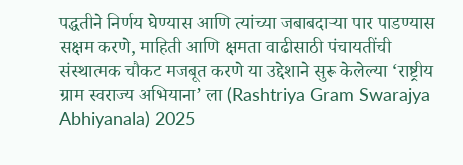पद्धतीने निर्णय घेण्यास आणि त्यांच्या जबाबदाऱ्या पार पाडण्यास सक्षम करणे, माहिती आणि क्षमता वाढीसाठी पंचायतींची संस्थात्मक चौकट मजबूत करणे या उद्देशाने सुरू केलेल्या ‘राष्ट्रीय ग्राम स्वराज्य अभियाना’ ला (Rashtriya Gram Swarajya Abhiyanala) 2025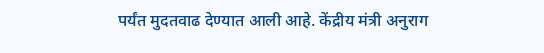पर्यंत मुदतवाढ देण्यात आली आहे. केंद्रीय मंत्री अनुराग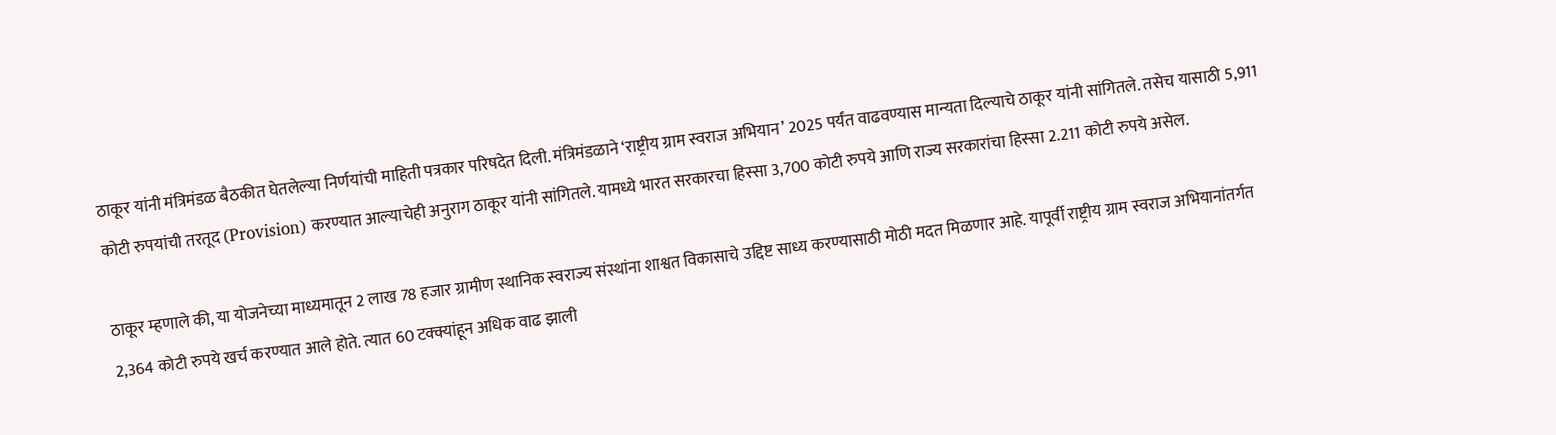ठाकूर यांनी मंत्रिमंडळ बैठकीत घेतलेल्या निर्णयांची माहिती पत्रकार परिषदेत दिली. मंत्रिमंडळाने ‘राष्ट्रीय ग्राम स्वराज अभियान’ 2025 पर्यंत वाढवण्यास मान्यता दिल्याचे ठाकूर यांनी सांगितले. तसेच यासाठी 5,911 कोटी रुपयांची तरतूद (Provision) करण्यात आल्याचेही अनुराग ठाकूर यांनी सांगितले. यामध्ये भारत सरकारचा हिस्सा 3,700 कोटी रुपये आणि राज्य सरकारांचा हिस्सा 2.211 कोटी रुपये असेल.

ठाकूर म्हणाले की, या योजनेच्या माध्यमातून 2 लाख 78 हजार ग्रामीण स्थानिक स्वराज्य संस्थांना शाश्वत विकासाचे उद्दिष्ट साध्य करण्यासाठी मोठी मदत मिळणार आहे. यापूर्वी राष्ट्रीय ग्राम स्वराज अभियानांतर्गत 2,364 कोटी रुपये खर्च करण्यात आले होते. त्यात 60 टक्क्यांहून अधिक वाढ झाली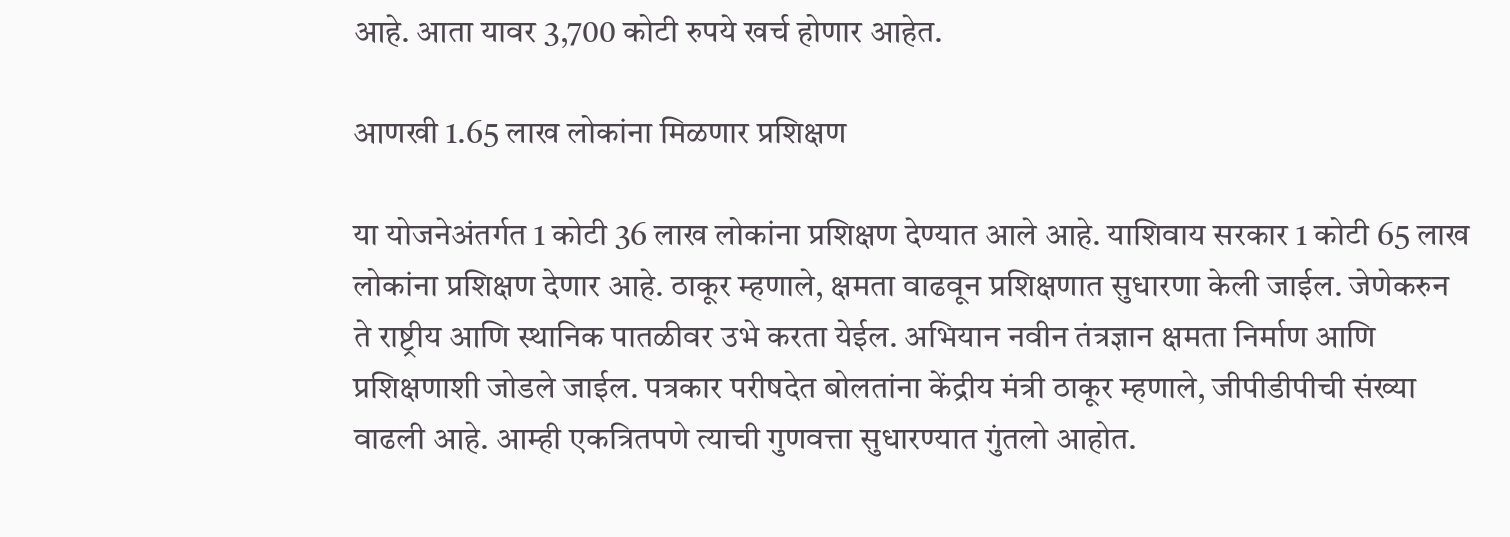आहे. आता यावर 3,700 कोटी रुपये खर्च होणार आहेत.

आणखी 1.65 लाख लोकांना मिळणार प्रशिक्षण

या योजनेअंतर्गत 1 कोटी 36 लाख लोकांना प्रशिक्षण देण्यात आले आहे. याशिवाय सरकार 1 कोटी 65 लाख लोकांना प्रशिक्षण देणार आहे. ठाकूर म्हणाले, क्षमता वाढवून प्रशिक्षणात सुधारणा केली जाईल. जेणेकरुन ते राष्ट्रीय आणि स्थानिक पातळीवर उभे करता येईल. अभियान नवीन तंत्रज्ञान क्षमता निर्माण आणि प्रशिक्षणाशी जोडले जाईल. पत्रकार परीषदेत बोलतांना केंद्रीय मंत्री ठाकूर म्हणाले, जीपीडीपीची संख्या वाढली आहे. आम्ही एकत्रितपणे त्याची गुणवत्ता सुधारण्यात गुंतलो आहोत.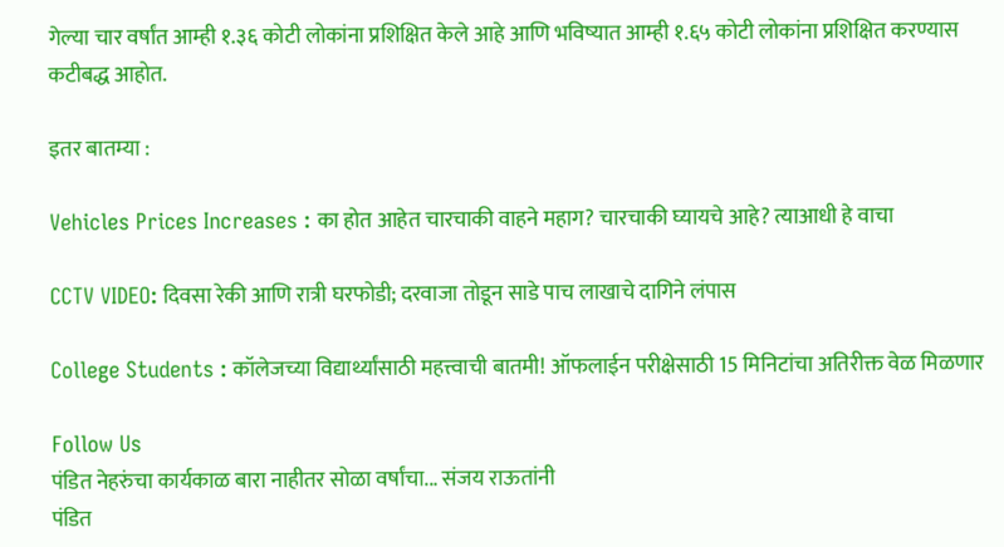गेल्या चार वर्षांत आम्ही १.३६ कोटी लोकांना प्रशिक्षित केले आहे आणि भविष्यात आम्ही १.६५ कोटी लोकांना प्रशिक्षित करण्यास कटीबद्ध आहोत.

इतर बातम्या :

Vehicles Prices Increases : का होत आहेत चारचाकी वाहने महाग? चारचाकी घ्यायचे आहे? त्याआधी हे वाचा

CCTV VIDEO: दिवसा रेकी आणि रात्री घरफोडी; दरवाजा तोडून साडे पाच लाखाचे दागिने लंपास

College Students : कॉलेजच्या विद्यार्थ्यांसाठी महत्त्वाची बातमी! ऑफलाईन परीक्षेसाठी 15 मिनिटांचा अतिरीक्त वेळ मिळणार

Follow Us
पंडित नेहरुंचा कार्यकाळ बारा नाहीतर सोळा वर्षांचा... संजय राऊतांनी
पंडित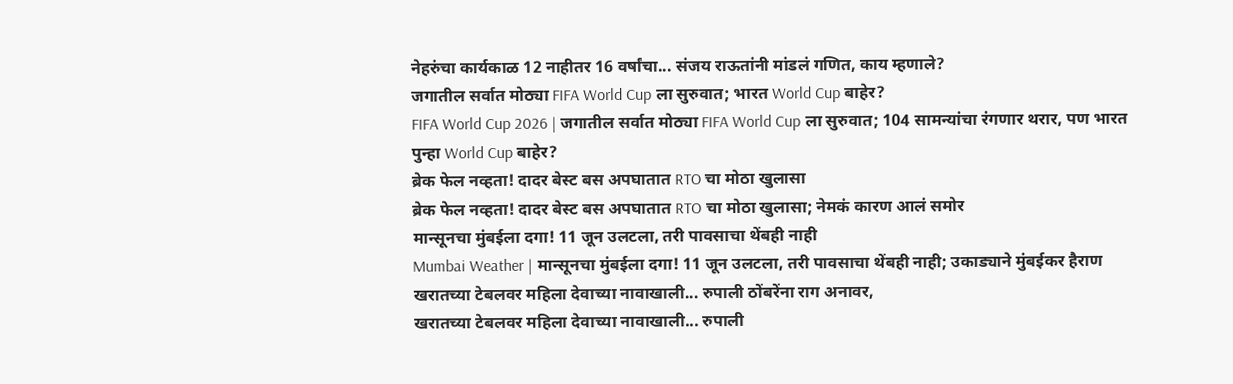नेहरुंचा कार्यकाळ 12 नाहीतर 16 वर्षांचा... संजय राऊतांनी मांडलं गणित, काय म्हणाले?
जगातील सर्वात मोठ्या FIFA World Cup ला सुरुवात; भारत World Cup बाहेर?
FIFA World Cup 2026 | जगातील सर्वात मोठ्या FIFA World Cup ला सुरुवात; 104 सामन्यांचा रंगणार थरार, पण भारत पुन्हा World Cup बाहेर?
ब्रेक फेल नव्हता! दादर बेस्ट बस अपघातात RTO चा मोठा खुलासा
ब्रेक फेल नव्हता! दादर बेस्ट बस अपघातात RTO चा मोठा खुलासा; नेमकं कारण आलं समोर
मान्सूनचा मुंबईला दगा! 11 जून उलटला, तरी पावसाचा थेंबही नाही
Mumbai Weather | मान्सूनचा मुंबईला दगा! 11 जून उलटला, तरी पावसाचा थेंबही नाही; उकाड्याने मुंबईकर हैराण
खरातच्या टेबलवर महिला देवाच्या नावाखाली... रुपाली ठोंबरेंना राग अनावर,
खरातच्या टेबलवर महिला देवाच्या नावाखाली... रुपाली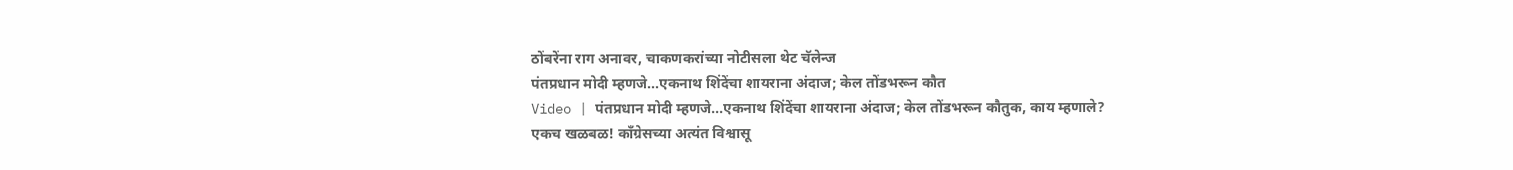ठोंबरेंना राग अनावर, चाकणकरांच्या नोटीसला थेट चॅलेन्ज
पंतप्रधान मोदी म्हणजे...एकनाथ शिंदेंचा शायराना अंदाज; केल तोंडभरून कौत
Video | पंतप्रधान मोदी म्हणजे...एकनाथ शिंदेंचा शायराना अंदाज; केल तोंडभरून कौतुक, काय म्हणाले?
एकच खळबळ! काँग्रेसच्या अत्यंत विश्वासू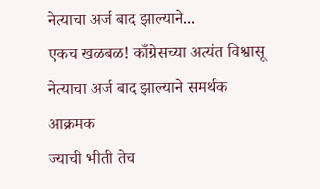नेत्याचा अर्ज बाद झाल्याने...
एकच खळबळ! काँग्रेसच्या अत्यंत विश्वासू नेत्याचा अर्ज बाद झाल्याने समर्थक आक्रमक
ज्याची भीती तेच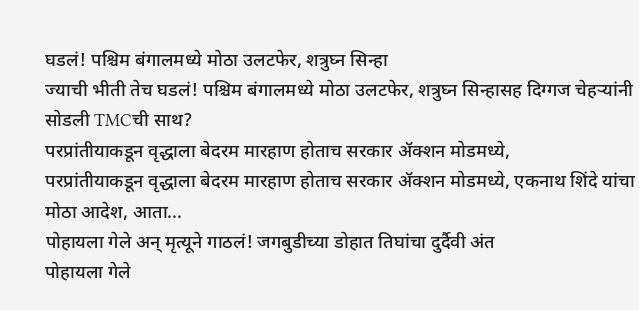घडलं! पश्चिम बंगालमध्ये मोठा उलटफेर, शत्रुघ्न सिन्हा
ज्याची भीती तेच घडलं! पश्चिम बंगालमध्ये मोठा उलटफेर, शत्रुघ्न सिन्हासह दिग्गज चेहऱ्यांनी सोडली TMCची साथ?
परप्रांतीयाकडून वृद्धाला बेदरम मारहाण होताच सरकार ॲक्शन मोडमध्ये,
परप्रांतीयाकडून वृद्धाला बेदरम मारहाण होताच सरकार ॲक्शन मोडमध्ये, एकनाथ शिंदे यांचा मोठा आदेश, आता...
पोहायला गेले अन् मृत्यूने गाठलं! जगबुडीच्या डोहात तिघांचा दुर्दैवी अंत
पोहायला गेले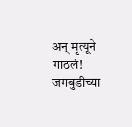अन् मृत्यूने गाठलं! जगबुडीच्या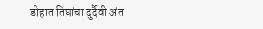डोहात तिघांचा दुर्दैवी अंत